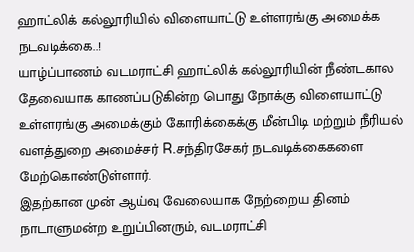ஹாட்லிக் கல்லூரியில் விளையாட்டு உள்ளரங்கு அமைக்க நடவடிக்கை..!
யாழ்ப்பாணம் வடமராட்சி ஹாட்லிக் கல்லூரியின் நீண்டகால தேவையாக காணப்படுகின்ற பொது நோக்கு விளையாட்டு உள்ளரங்கு அமைக்கும் கோரிக்கைக்கு மீன்பிடி மற்றும் நீரியல் வளத்துறை அமைச்சர் R.சந்திரசேகர் நடவடிக்கைகளை மேற்கொண்டுள்ளார்.
இதற்கான முன் ஆய்வு வேலையாக நேற்றைய தினம் நாடாளுமன்ற உறுப்பினரும், வடமராட்சி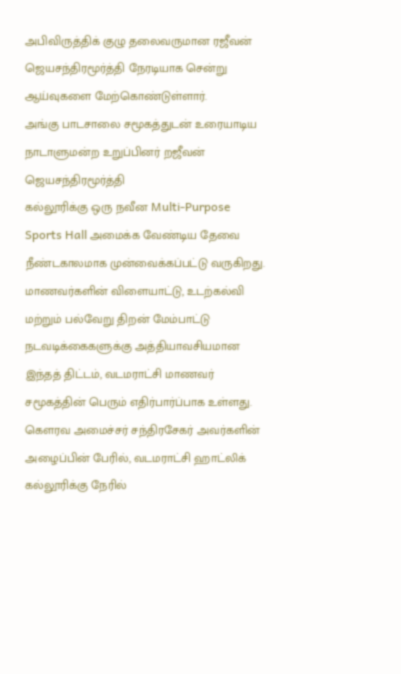அபிவிருத்திக் குழு தலைவருமான ரஜீவன் ஜெயசந்திரமூர்த்தி நேரடியாக சென்று ஆய்வுகளை மேற்கொண்டுள்ளார்.
அங்கு பாடசாலை சமூகத்துடன் உரையாடிய நாடாளுமன்ற உறுப்பினர் றஜீவன் ஜெயசந்திரமூர்த்தி
கல்லூரிக்கு ஒரு நவீன Multi-Purpose Sports Hall அமைக்க வேண்டிய தேவை நீண்டகாலமாக முன்வைக்கப்பட்டு வருகிறது. மாணவர்களின் விளையாட்டு, உடற்கல்வி மற்றும் பல்வேறு திறன் மேம்பாட்டு நடவடிக்கைகளுக்கு அத்தியாவசியமான இந்தத் திட்டம், வடமராட்சி மாணவர் சமூகத்தின் பெரும் எதிர்பார்ப்பாக உள்ளது.
கௌரவ அமைச்சர் சந்திரசேகர் அவர்களின் அழைப்பின் பேரில், வடமராட்சி ஹாட்லிக் கல்லூரிக்கு நேரில்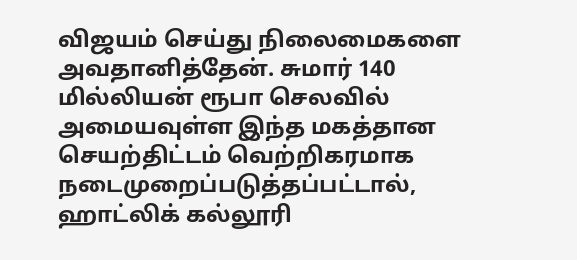விஜயம் செய்து நிலைமைகளை அவதானித்தேன். சுமார் 140 மில்லியன் ரூபா செலவில் அமையவுள்ள இந்த மகத்தான செயற்திட்டம் வெற்றிகரமாக நடைமுறைப்படுத்தப்பட்டால், ஹாட்லிக் கல்லூரி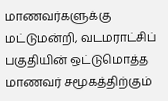மாணவர்களுக்கு மட்டுமன்றி, வடமராட்சிப் பகுதியின் ஒட்டுமொத்த மாணவர் சமூகத்திற்கும்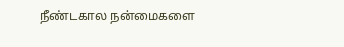நீண்டகால நன்மைகளை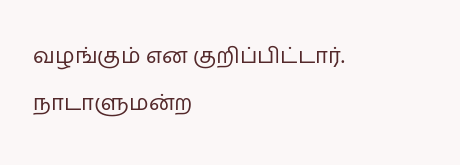வழங்கும் என குறிப்பிட்டார்.
நாடாளுமன்ற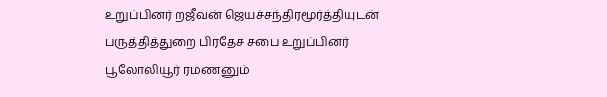உறுப்பினர் றஜீவன் ஜெயச்சந்திரமூர்த்தியுடன் பருத்தித்துறை பிரதேச சபை உறுப்பினர் பூலோலியூர் ரமணனும்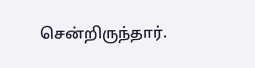சென்றிருந்தார்.